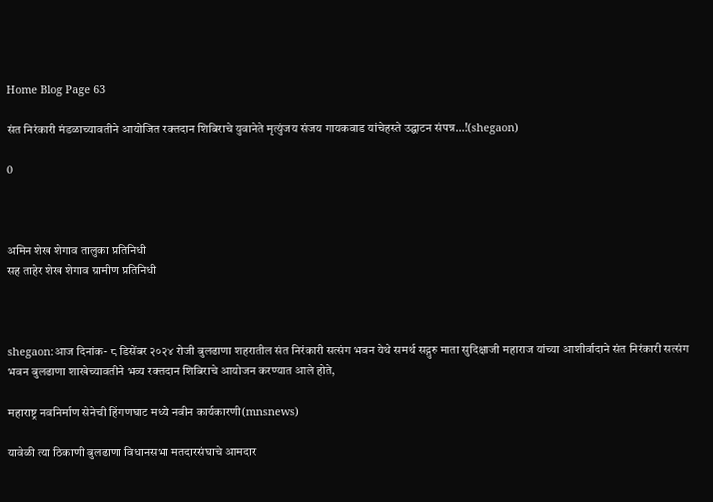Home Blog Page 63

संत निरंकारी मंडळाच्यावतीने आयोजित रक्तदान शिबिराचे युवानेते मृत्युंजय संजय गायकवाड यांचेहस्ते उद्घाटन संपन्न…!(shegaon)

0



अमिन शेख शेगाव तालुका प्रतिनिधी
सह ताहेर शेख शेगाव ग्रामीण प्रतिनिधी



shegaon:आज दिनांक- ८ डिसेंबर २०२४ रोजी बुलढाणा शहरातील संत निरंकारी सत्संग भवन येथे समर्थ सद्गुरु माता सुदिक्षाजी महाराज यांच्या आशीर्वादाने संत निरंकारी सत्संग भवन बुलढाणा शाखेच्यावतीने भव्य रक्तदान शिबिराचे आयोजन करण्यात आले होते,

महाराष्ट्र नवनिर्माण सेनेची हिंगणघाट मध्ये नवीन कार्यकारणी(mnsnews)

यावेळी त्या ठिकाणी बुलढाणा विधानसभा मतदारसंघाचे आमदार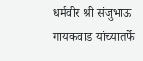धर्मवीर श्री संजुभाऊ गायकवाड यांच्यातर्फे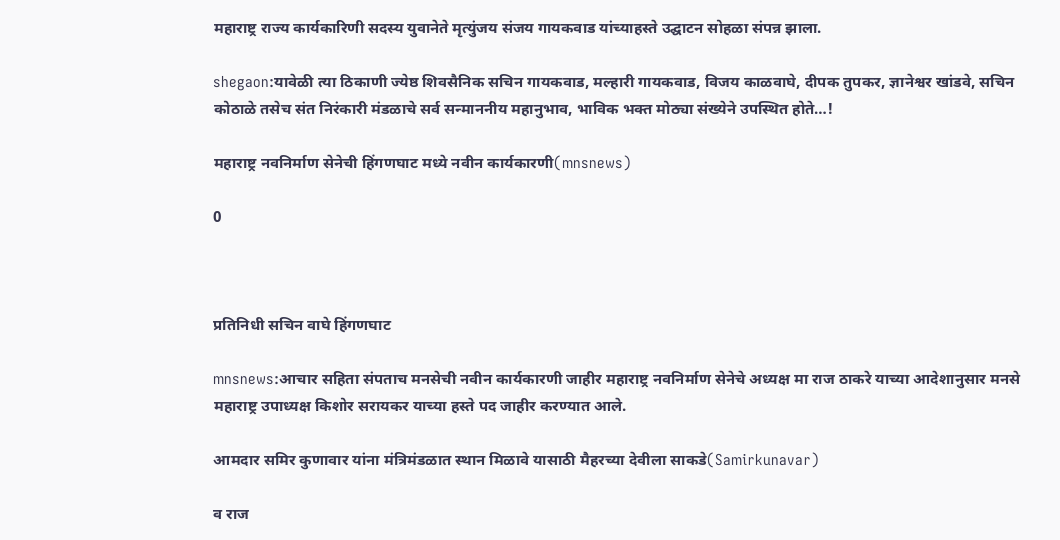महाराष्ट्र राज्य कार्यकारिणी सदस्य युवानेते मृत्युंजय संजय गायकवाड यांच्याहस्ते उद्घाटन सोहळा संपन्न झाला.

shegaon:यावेळी त्या ठिकाणी ज्येष्ठ शिवसैनिक सचिन गायकवाड, मल्हारी गायकवाड, विजय काळवाघे, दीपक तुपकर, ज्ञानेश्वर खांडवे, सचिन कोठाळे तसेच संत निरंकारी मंडळाचे सर्व सन्माननीय महानुभाव, भाविक भक्त मोठ्या संख्येने उपस्थित होते…!

महाराष्ट्र नवनिर्माण सेनेची हिंगणघाट मध्ये नवीन कार्यकारणी(mnsnews)

0



प्रतिनिधी सचिन वाघे हिंगणघाट

mnsnews:आचार सहिता संपताच मनसेची नवीन कार्यकारणी जाहीर महाराष्ट्र नवनिर्माण सेनेचे अध्यक्ष मा राज ठाकरे याच्या आदेशानुसार मनसे महाराष्ट्र उपाध्यक्ष किशोर सरायकर याच्या हस्ते पद जाहीर करण्यात आले.

आमदार समिर कुणावार यांना मंत्रिमंडळात स्थान मिळावे यासाठी मैहरच्या देवीला साकडे(Samirkunavar)

व राज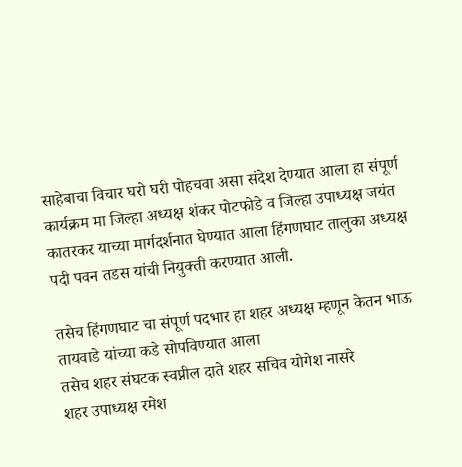साहेबाचा विचार घरो घरी पोहचवा असा संदेश देण्यात आला हा संपूर्ण कार्यक्रम मा जिल्हा अध्यक्ष शंकर पोटफोडे व जिल्हा उपाध्यक्ष जयंत कातरकर याच्या मार्गदर्शनात घेण्यात आला हिंगणघाट तालुका अध्यक्ष पदी पवन तडस यांची नियुक्ती करण्यात आली.

तसेच हिंगणघाट चा संपूर्ण पदभार हा शहर अध्यक्ष म्हणून केतन भाऊ तायवाडे यांच्या कडे सोपविण्यात आला
तसेच शहर संघटक स्वप्नील दाते शहर सचिव योगेश नासरे
शहर उपाध्यक्ष रमेश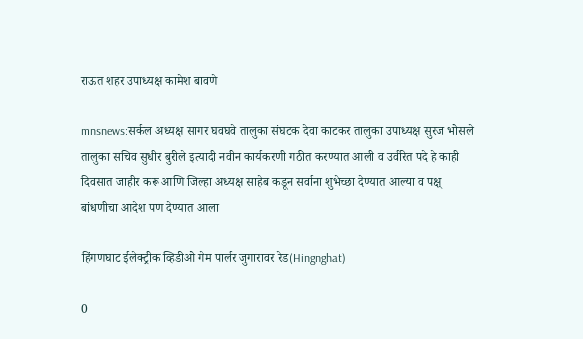राऊत शहर उपाध्यक्ष कामेश बावणे

mnsnews:सर्कल अध्यक्ष सागर घवघवे तालुका संघटक देवा काटकर तालुका उपाध्यक्ष सुरज भोसले तालुका सचिव सुधीर बुरीले इत्यादी नवीन कार्यकरणी गठीत करण्यात आली व उर्वरित पदे हे काही दिवसात जाहीर करू आणि जिल्हा अध्यक्ष साहेब कडून सर्वाना शुभेच्छा देण्यात आल्या व पक्ष् बांधणीचा आदेश पण देण्यात आला

हिंगणघाट ईलेक्ट्रीक व्हिडीओ गेम पार्लर जुगारावर रेड(Hingnghat)

0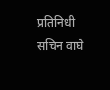प्रतिनिधी सचिन वाघे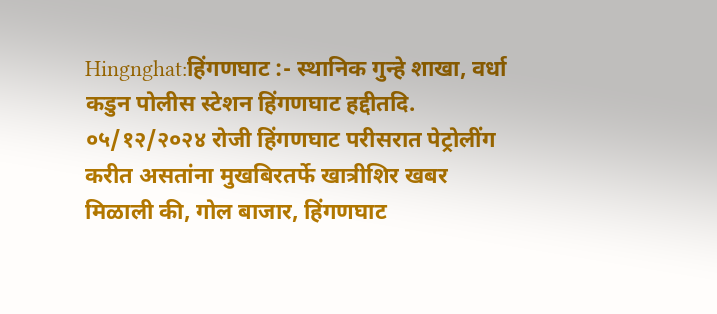Hingnghat:हिंगणघाट :- स्थानिक गुन्हे शाखा, वर्धा कडुन पोलीस स्टेशन हिंगणघाट हद्दीतदि. ०५/१२/२०२४ रोजी हिंगणघाट परीसरात पेट्रोलींग करीत असतांना मुखबिरतर्फे खात्रीशिर खबर मिळाली की, गोल बाजार, हिंगणघाट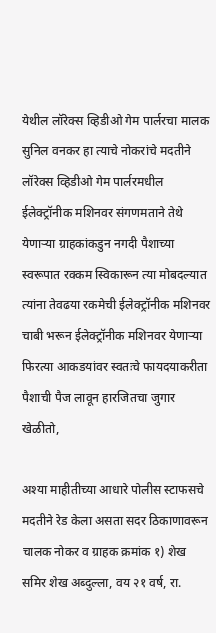येथील लॉरेक्स व्हिडीओ गेम पार्लरचा मालक सुनिल वनकर हा त्याचे नोकरांचे मदतीने लॉरेक्स व्हिडीओ गेम पार्लरमधील ईलेक्ट्रॉनीक मशिनवर संगणमताने तेथे येणाऱ्या ग्राहकांकडुन नगदी पैशाच्या स्वरूपात रक्कम स्विकारून त्या मोबदल्यात त्यांना तेवढया रकमेची ईलेक्ट्रॉनीक मशिनवर चाबी भरून ईलेक्ट्रॉनीक मशिनवर येणाऱ्या फिरत्या आकडयांवर स्वतःचे फायदयाकरीता पैशाची पैज लावून हारजितचा जुगार खेळीतो,

अश्या माहीतीच्या आधारे पोलीस स्टाफसचे मदतीने रेड केला असता सदर ठिकाणावरून चालक नोकर व ग्राहक क्रमांक १) शेख समिर शेख अब्दुल्ला, वय २१ वर्ष, रा.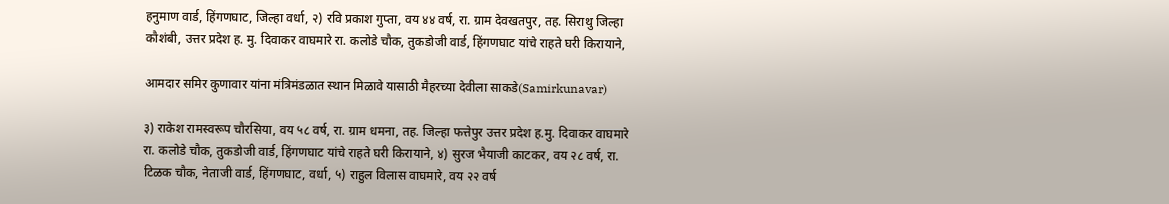हनुमाण वार्ड, हिंगणघाट, जिल्हा वर्धा, २) रवि प्रकाश गुप्ता, वय ४४ वर्ष, रा. ग्राम देवखतपुर, तह. सिराथु जिल्हा कौशंबी, उत्तर प्रदेश ह. मु. दिवाकर वाघमारे रा. कलोडे चौक, तुकडोजी वार्ड, हिंगणघाट यांचे राहते घरी किरायाने,

आमदार समिर कुणावार यांना मंत्रिमंडळात स्थान मिळावे यासाठी मैहरच्या देवीला साकडे(Samirkunavar)

३) राकेश रामस्वरूप चौरसिया, वय ५८ वर्ष, रा. ग्राम धमना, तह. जिल्हा फत्तेपुर उत्तर प्रदेश ह.मु. दिवाकर वाघमारे रा. कलोडे चौक, तुकडोजी वार्ड, हिंगणघाट यांचे राहते घरी किरायाने, ४) सुरज भैयाजी काटकर, वय २८ वर्ष, रा. टिळक चौक, नेताजी वार्ड, हिंगणघाट, वर्धा, ५) राहुल विलास वाघमारे, वय २२ वर्ष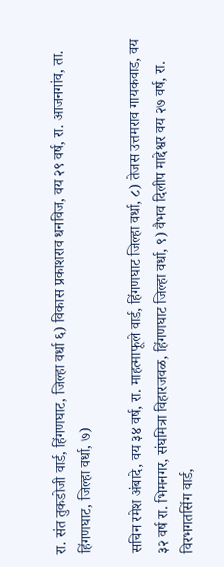रा. संत तुकडोजी वार्ड, हिंगणघाट, जिल्हा वर्धा ६) विकास प्रकाशराव धनविज, वय २९ वर्ष, रा. आजनगांव, ता. हिंगणघाट, जिल्हा वर्धा, ७)

सचिन रमेश अंबादे, वय ३४ वर्ष, रा. माहत्माफूले वार्ड, हिंगणघाट जिल्हा वर्धा, ८) तेजस उत्तमराव गायकवाड, वय ३२ वर्ष रा. भिमनगर, संघमित्रा विहारजवळ, हिंगणघाट जिल्हा वर्धा, ९) वैभव दिलीप माद्देश्वर वय २७ वर्ष, रा. विरभगतसिंग वार्ड,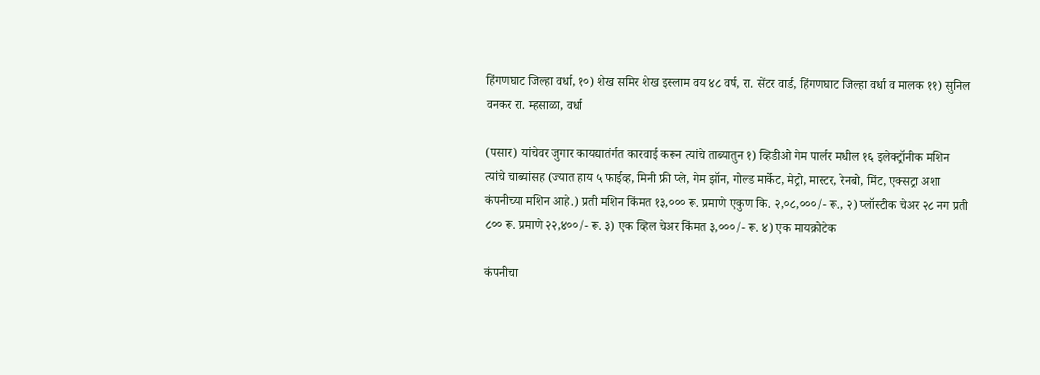हिंगणघाट जिल्हा वर्धा, १०) शेख समिर शेख इस्लाम वय ४८ वर्ष, रा. सेंटर वार्ड, हिंगणघाट जिल्हा वर्धा व मालक ११) सुनिल वनकर रा. म्हसाळा, वर्धा

(पसार) यांचेवर जुगार कायद्यातंर्गत कारवाई करून त्यांचे ताब्यातुन १) व्हिडीओ गेम पार्लर मधील १६ इलेक्ट्रॉनीक मशिन त्यांचे चाब्यांसह (ज्यात हाय ५ फाईव्ह, मिनी फ्री प्ले, गेम झॉन, गोल्ड मार्केट, मेट्रो, मास्टर, रेनबो, मिंट, एक्सट्रा अशा कंपनीच्या मशिन आहे.) प्रती मशिन किंमत १३,००० रू. प्रमाणे एकुण कि. २,०८,०००/- रू., २) प्लॉस्टीक चेअर २८ नग प्रती ८०० रू. प्रमाणे २२,४००/- रू. ३) एक व्हिल चेअर किंमत ३,०००/- रू. ४) एक मायक्रोटेक

कंपनीचा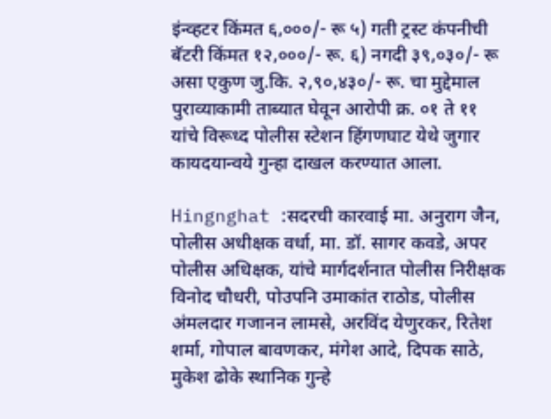इंन्व्हटर किंमत ६,०००/- रू ५) गती ट्रस्ट कंपनीची बॅटरी किंमत १२,०००/- रू. ६) नगदी ३९,०३०/- रू असा एकुण जु.कि. २,९०,४३०/- रू. चा मुद्देमाल पुराव्याकामी ताब्यात घेवून आरोपी क्र. ०१ ते ११ यांचे विरूध्द पोलीस स्टेशन हिंगणघाट येथे जुगार कायदयान्वये गुन्हा दाखल करण्यात आला.

Hingnghat :सदरची कारवाई मा. अनुराग जैन, पोलीस अधीक्षक वर्धा, मा. डॉ. सागर कवडे, अपर पोलीस अधिक्षक, यांचे मार्गदर्शनात पोलीस निरीक्षक विनोद चौधरी, पोउपनि उमाकांत राठोड, पोलीस अंमलदार गजानन लामसे, अरविंद येणुरकर, रितेश शर्मा, गोपाल बावणकर, मंगेश आदे, दिपक साठे, मुकेश ढोके स्थानिक गुन्हे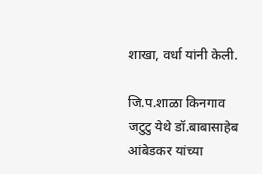शाखा, वर्धा यांनी केली.

जि.प.शाळा किनगाव जटुटु येथे डॉ.बाबासाहेब आंबेडकर यांच्या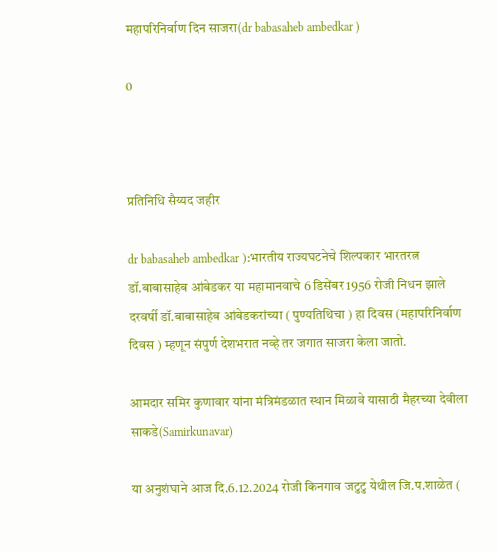महापरिनिर्वाण दिन साजरा(dr babasaheb ambedkar )

0



प्रतिनिधि सैय्यद जहीर

dr babasaheb ambedkar ):भारतीय राज्यघटनेचे शिल्पकार भारतरत्न डॉ.बाबासाहेब आंबेडकर या महामानवाचे 6 डिसेंबर 1956 रोजी निधन झाले दरवर्षी डॉ.बाबासाहेब आंबेडकरांच्या ( पुण्यतिथिचा ) हा दिवस (महापरिनिर्वाण दिवस ) म्हणून संपुर्ण देशभरात नव्हे तर जगात साजरा केला जातो.

आमदार समिर कुणावार यांना मंत्रिमंडळात स्थान मिळावे यासाठी मैहरच्या देवीला साकडे(Samirkunavar)

या अनुशंघाने आज दि.6.12.2024 रोजी किनगाव जटुटु येथील जि.प.शाळेत (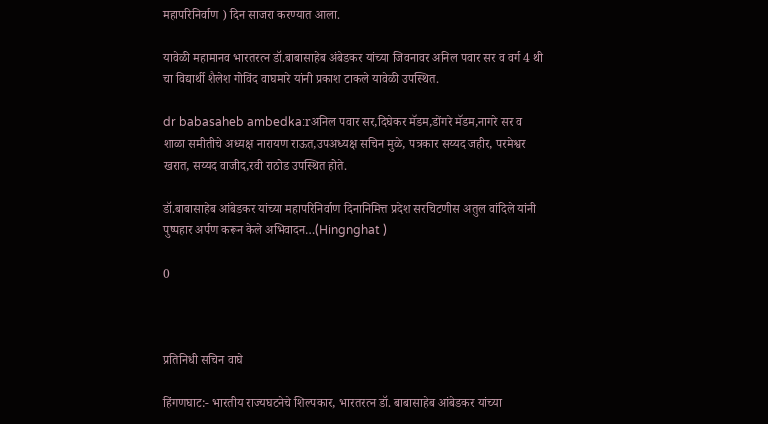महापरिनिर्वाण ) दिन साजरा करण्यात आला.

यावेळी महामानव भारतरत्न डॉ.बाबासाहेब अंबेडकर यांच्या जिवनावर अनिल पवार सर व वर्ग 4 थी चा विद्यार्थी शैलेश गोविंद वाघमारे यांनी प्रकाश टाकले यावेळी उपस्थित.

dr babasaheb ambedka:rअनिल पवार सर,दिघेकर मॅडम,डोंगरे मॅडम,नागरे सर व शाळा समीतीचे अध्यक्ष नारायण राऊत,उपअध्यक्ष सचिन मुळे, पत्रकार सय्यद जहीर, परमेश्वर खरात, सय्यद वाजीद,रवी राठोड उपस्थित होते.

डॉ.बाबासाहेब आंबेडकर यांच्या महापरिनिर्वाण दिनानिमित्त प्रदेश सरचिटणीस अतुल वांदिले यांनी पुष्पहार अर्पण करून केले अभिवादन…(Hingnghat )

0



प्रतिनिधी सचिन वाघे

हिंगणघाट:- भारतीय राज्यघटनेचे शिल्पकार, भारतरत्न डॉ. बाबासाहेब आंबेडकर यांच्या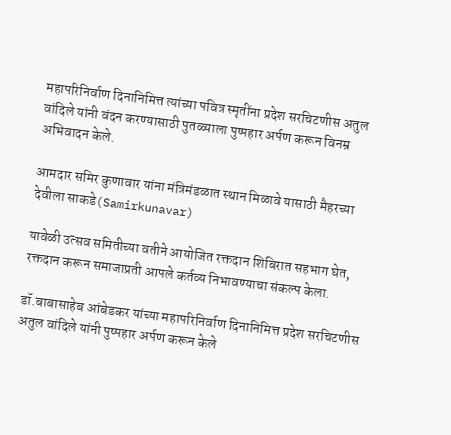महापरिनिर्वाण दिनानिमित्त त्यांच्या पवित्र स्मृतींना प्रदेश सरचिटणीस अतुल वांदिले यांनी वंदन करण्यासाठी पुतळ्याला पुष्पहार अर्पण करून विनम्र अभिवादन केले.

आमदार समिर कुणावार यांना मंत्रिमंडळात स्थान मिळावे यासाठी मैहरच्या देवीला साकडे(Samirkunavar)

यावेळी उत्सव समितीच्या वतीने आयोजित रक्तदान शिबिरात सहभाग घेत, रक्तदान करून समाजाप्रती आपले कर्तव्य निभावण्याचा संकल्प केला.

डॉ.बाबासाहेब आंबेडकर यांच्या महापरिनिर्वाण दिनानिमित्त प्रदेश सरचिटणीस अतुल वांदिले यांनी पुष्पहार अर्पण करून केले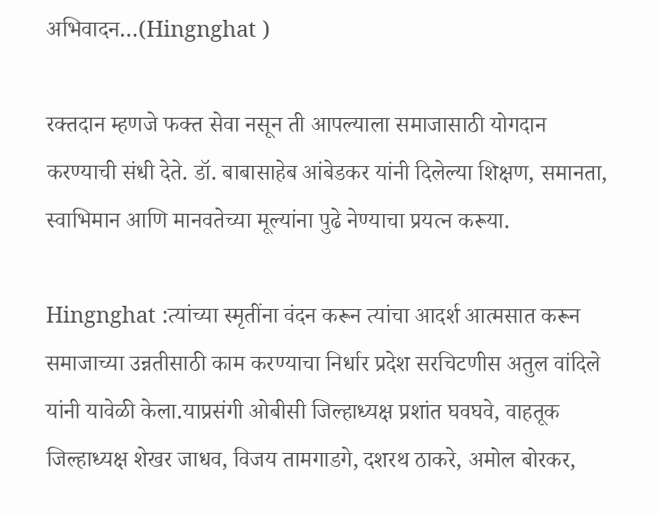अभिवादन…(Hingnghat )

रक्तदान म्हणजे फक्त सेवा नसून ती आपल्याला समाजासाठी योगदान करण्याची संधी देते. डॉ. बाबासाहेब आंबेडकर यांनी दिलेल्या शिक्षण, समानता, स्वाभिमान आणि मानवतेच्या मूल्यांना पुढे नेण्याचा प्रयत्न करूया.

Hingnghat :त्यांच्या स्मृतींना वंदन करून त्यांचा आदर्श आत्मसात करून समाजाच्या उन्नतीसाठी काम करण्याचा निर्धार प्रदेश सरचिटणीस अतुल वांदिले यांनी यावेळी केला.याप्रसंगी ओबीसी जिल्हाध्यक्ष प्रशांत घवघवे, वाहतूक जिल्हाध्यक्ष शेखर जाधव, विजय तामगाडगे, दशरथ ठाकरे, अमोल बोरकर,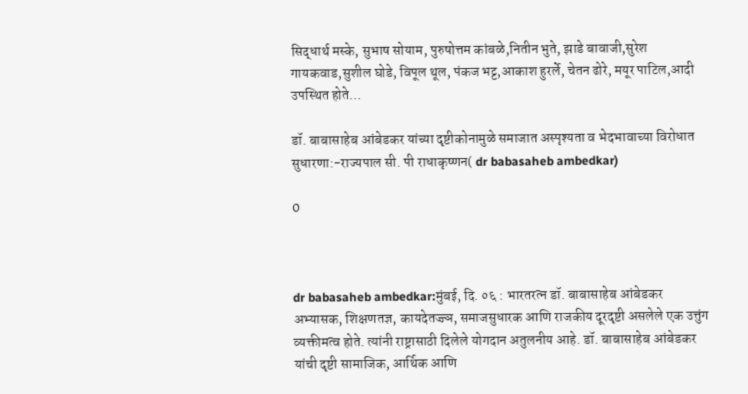सिद्धार्थ मस्के, सुभाष सोयाम, पुरुषोत्तम कांबळे,नितीन भुते, झाडे बावाजी,सुरेश गायकवाड,सुशील घोडे, विपूल थूल, पंकज भट्ट,आकाश हुरर्ले, चेतन ढोरे, मयूर पाटिल,आदी उपस्थित होते…

डॉ. बाबासाहेब आंबेडकर यांच्या दृष्टीकोनामुळे समाजात अस्पृश्यता व भेदभावाच्या विरोधात सुधारणा:-राज्यपाल सी. पी राधाकृष्णन( dr babasaheb ambedkar)

0



dr babasaheb ambedkar:मुंबई, दि. ०६ : भारतरत्न डॉ. बाबासाहेब आंबेडकर अभ्यासक, शिक्षणतज्ञ, कायदेतज्ज्ञ, समाजसुधारक आणि राजकीय दूरदृष्टी असलेले एक उत्तुंग व्यक्तीमत्व होते. त्यांनी राष्ट्रासाठी दिलेले योगदान अतुलनीय आहे. डॉ. बाबासाहेब आंबेडकर यांची दृष्टी सामाजिक, आर्थिक आणि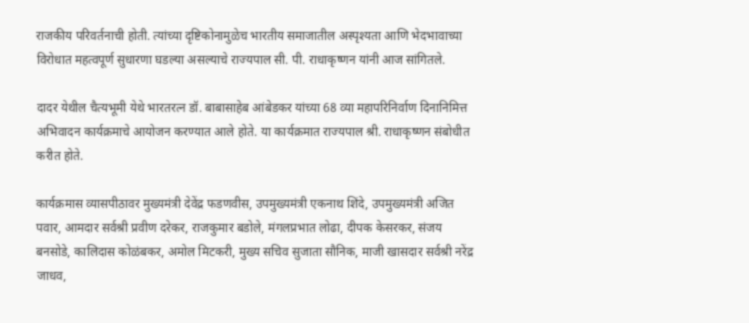राजकीय परिवर्तनाची होती. त्यांच्या दृष्टिकोनामुळेच भारतीय समाजातील अस्पृश्यता आणि भेदभावाच्या विरोधात महत्वपूर्ण सुधारणा घडल्या असल्याचे राज्यपाल सी. पी. राधाकृष्णन यांनी आज सांगितले.

दादर येथील चैत्यभूमी येथे भारतरत्न डॉ. बाबासाहेब आंबेडकर यांच्या 68 व्या महापरिनिर्वाण दिनानिमित्त अभिवादन कार्यक्रमाचे आयोजन करण्यात आले होते. या कार्यक्रमात राज्यपाल श्री. राधाकृष्णन संबोधीत करीत होते.

कार्यक्रमास व्यासपीठावर मुख्यमंत्री देवेंद्र फडणवीस, उपमुख्यमंत्री एकनाथ शिंदे, उपमुख्यमंत्री अजित पवार, आमदार सर्वश्री प्रवीण दरेकर, राजकुमार बडोले, मंगलप्रभात लोढा, दीपक केसरकर, संजय बनसोडे, कालिदास कोळंबकर, अमोल मिटकरी, मुख्य सचिव सुजाता सौनिक, माजी खासदार सर्वश्री नरेंद्र जाधव,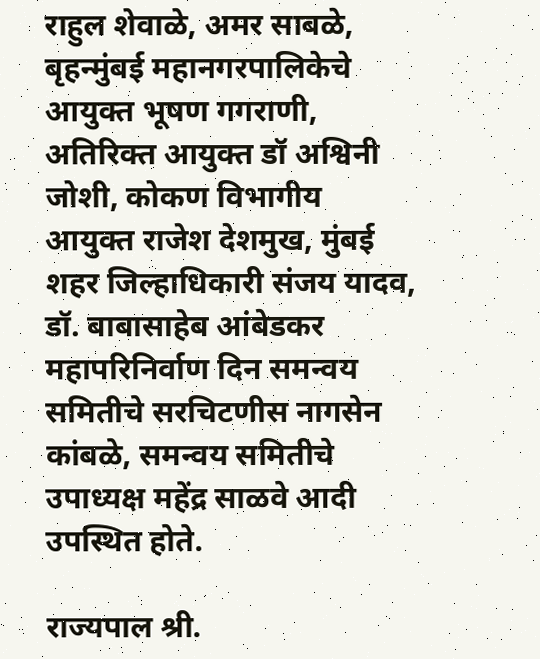राहुल शेवाळे, अमर साबळे, बृहन्मुंबई महानगरपालिकेचे आयुक्त भूषण गगराणी, अतिरिक्त आयुक्त डॉ अश्विनी जोशी, कोकण विभागीय आयुक्त राजेश देशमुख, मुंबई शहर जिल्हाधिकारी संजय यादव, डॉ. बाबासाहेब आंबेडकर महापरिनिर्वाण दिन समन्वय समितीचे सरचिटणीस नागसेन कांबळे, समन्वय समितीचे उपाध्यक्ष महेंद्र साळवे आदी उपस्थित होते.

राज्यपाल श्री.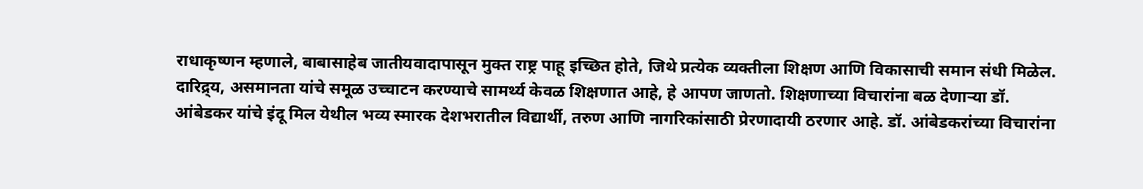राधाकृष्णन म्हणाले, बाबासाहेब जातीयवादापासून मुक्त राष्ट्र पाहू इच्छित होते, जिथे प्रत्येक व्यक्तीला शिक्षण आणि विकासाची समान संधी मिळेल. दारिद्र्य, असमानता यांचे समूळ उच्चाटन करण्याचे सामर्थ्य केवळ शिक्षणात आहे, हे आपण जाणतो. शिक्षणाच्या विचारांना बळ देणाऱ्या डॉ. आंबेडकर यांचे इंदू मिल येथील भव्य स्मारक देशभरातील विद्यार्थी, तरुण आणि नागरिकांसाठी प्रेरणादायी ठरणार आहे. डॉ. आंबेडकरांच्या विचारांना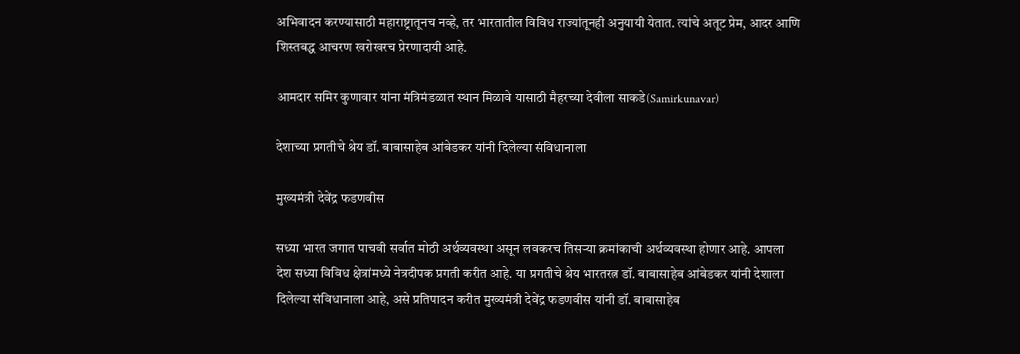अभिवादन करण्यासाठी महाराष्ट्रातूनच नव्हे, तर भारतातील विविध राज्यांतूनही अनुयायी येतात. त्यांचे अतूट प्रेम, आदर आणि शिस्तबद्ध आचरण खरोखरच प्रेरणादायी आहे.

आमदार समिर कुणावार यांना मंत्रिमंडळात स्थान मिळावे यासाठी मैहरच्या देवीला साकडे(Samirkunavar)

देशाच्या प्रगतीचे श्रेय डॉ. बाबासाहेब आंबेडकर यांनी दिलेल्या संविधानाला

मुख्यमंत्री देवेंद्र फडणवीस

सध्या भारत जगात पाचवी सर्वात मोठी अर्थव्यवस्था असून लवकरच तिसऱ्या क्रमांकाची अर्थव्यवस्था होणार आहे. आपला देश सध्या विविध क्षेत्रांमध्ये नेत्रदीपक प्रगती करीत आहे. या प्रगतीचे श्रेय भारतरत्न डॉ. बाबासाहेब आंबेडकर यांनी देशाला दिलेल्या संविधानाला आहे, असे प्रतिपादन करीत मुख्यमंत्री देवेंद्र फडणवीस यांनी डॉ. बाबासाहेब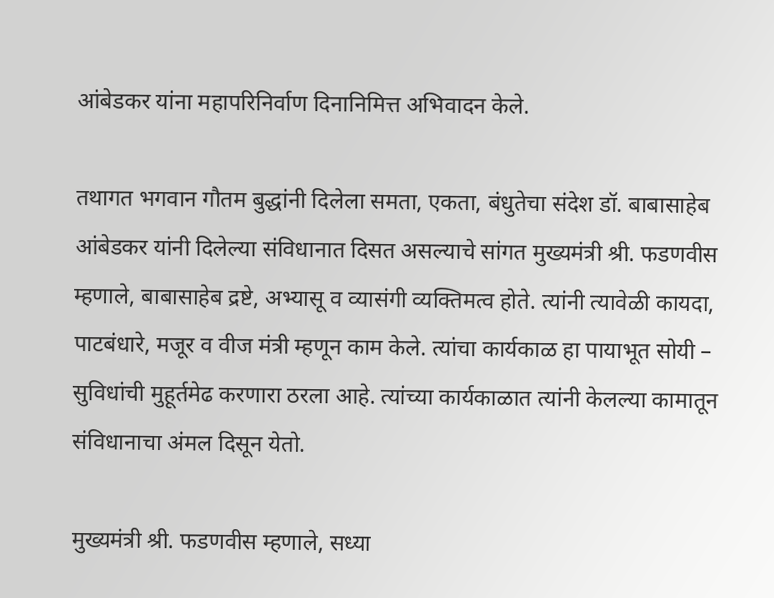आंबेडकर यांना महापरिनिर्वाण दिनानिमित्त अभिवादन केले.

तथागत भगवान गौतम बुद्धांनी दिलेला समता, एकता, बंधुतेचा संदेश डॉ. बाबासाहेब आंबेडकर यांनी दिलेल्या संविधानात दिसत असल्याचे सांगत मुख्यमंत्री श्री. फडणवीस म्हणाले, बाबासाहेब द्रष्टे, अभ्यासू व व्यासंगी व्यक्तिमत्व होते. त्यांनी त्यावेळी कायदा, पाटबंधारे, मजूर व वीज मंत्री म्हणून काम केले. त्यांचा कार्यकाळ हा पायाभूत सोयी – सुविधांची मुहूर्तमेढ करणारा ठरला आहे. त्यांच्या कार्यकाळात त्यांनी केलल्या कामातून संविधानाचा अंमल दिसून येतो.

मुख्यमंत्री श्री. फडणवीस म्हणाले, सध्या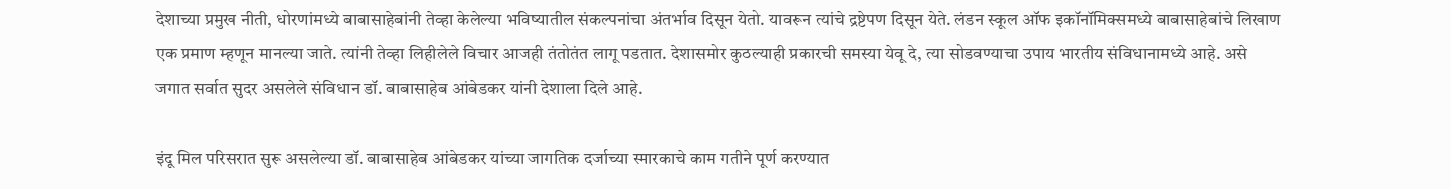देशाच्या प्रमुख नीती, धोरणांमध्ये बाबासाहेबांनी तेव्हा केलेल्या भविष्यातील संकल्पनांचा अंतर्भाव दिसून येतो. यावरून त्यांचे द्रष्टेपण दिसून येते. लंडन स्कूल ऑफ इकॉनॉमिक्समध्ये बाबासाहेबांचे लिखाण एक प्रमाण म्हणून मानल्या जाते. त्यांनी तेव्हा लिहीलेले विचार आजही तंतोतंत लागू पडतात. देशासमोर कुठल्याही प्रकारची समस्या येवू दे, त्या सोडवण्याचा उपाय भारतीय संविधानामध्ये आहे. असे जगात सर्वात सुदर असलेले संविधान डॉ. बाबासाहेब आंबेडकर यांनी देशाला दिले आहे.

इंदू मिल परिसरात सुरू असलेल्या डॉ. बाबासाहेब आंबेडकर यांच्या जागतिक दर्जाच्या स्मारकाचे काम गतीने पूर्ण करण्यात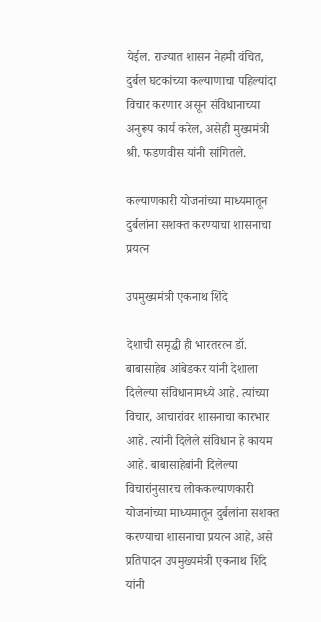येईल. राज्यात शासन नेहमी वंचित, दुर्बल घटकांच्या कल्याणाचा पहिल्यांदा विचार करणार असून संविधानाच्या अनुरूप कार्य करेल, असेही मुख्यमंत्री श्री. फडणवीस यांनी सांगितले.

कल्याणकारी योजनांच्या माध्यमातून दुर्बलांना सशक्त करण्याचा शासनाचा प्रयत्न

उपमुख्यमंत्री एकनाथ शिंदे

देशाची समृद्धी ही भारतरत्न डॉ. बाबासाहेब आंबेडकर यांनी देशाला दिलेल्या संविधानामध्ये आहे. त्यांच्या विचार, आचारांवर शासनाचा कारभार आहे. त्यांनी दिलेले संविधान हे कायम आहे. बाबासाहेबांनी दिलेल्या विचारांनुसारच लोककल्याणकारी योजनांच्या माध्यमातून दुर्बलांना सशक्त करण्याचा शासनाचा प्रयत्न आहे, असे प्रतिपादन उपमुख्यमंत्री एकनाथ शिंदे यांनी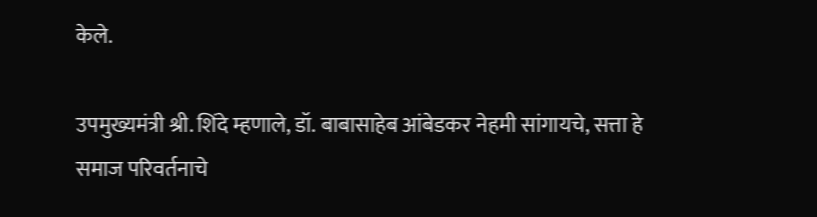केले.

उपमुख्यमंत्री श्री. शिंदे म्हणाले, डॉ. बाबासाहेब आंबेडकर नेहमी सांगायचे, सत्ता हे समाज परिवर्तनाचे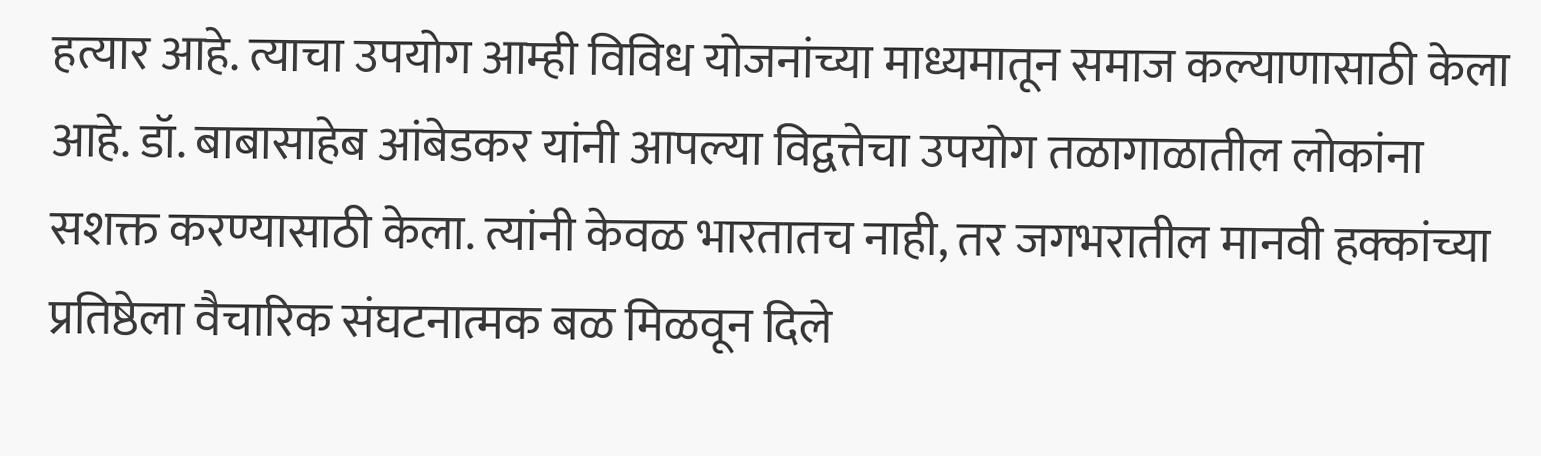हत्यार आहे. त्याचा उपयोग आम्ही विविध योजनांच्या माध्यमातून समाज कल्याणासाठी केला आहे. डॉ. बाबासाहेब आंबेडकर यांनी आपल्या विद्वत्तेचा उपयोग तळागाळातील लोकांना सशक्त करण्यासाठी केला. त्यांनी केवळ भारतातच नाही, तर जगभरातील मानवी हक्कांच्या प्रतिष्ठेला वैचारिक संघटनात्मक बळ मिळवून दिले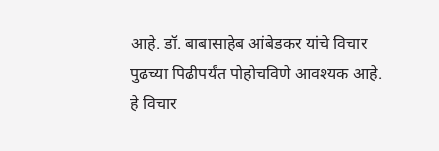आहे. डॉ. बाबासाहेब आंबेडकर यांचे विचार पुढच्या पिढीपर्यंत पोहोचविणे आवश्यक आहे. हे विचार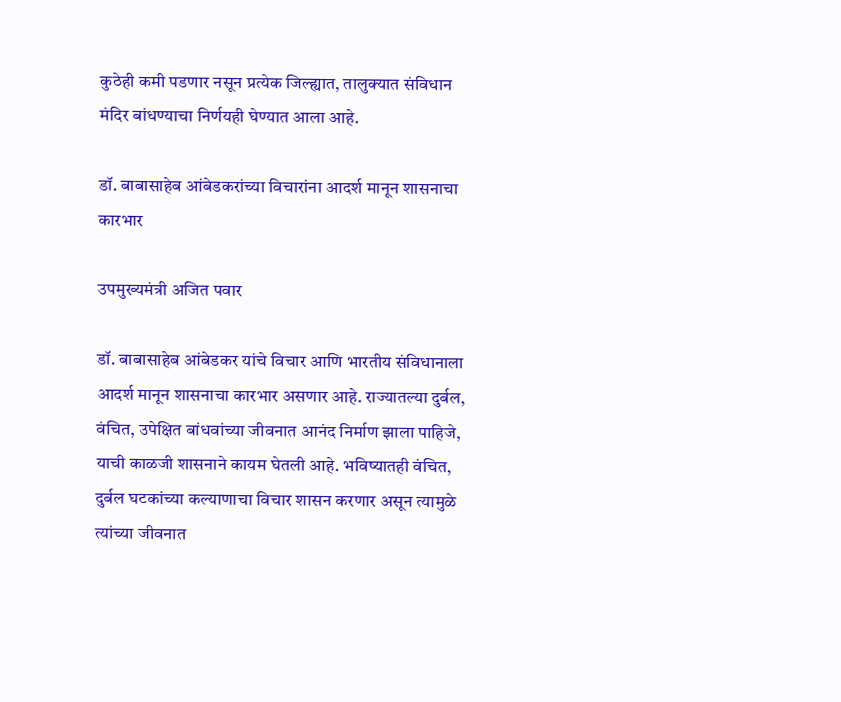कुठेही कमी पडणार नसून प्रत्येक जिल्ह्यात, तालुक्यात संविधान मंदिर बांधण्याचा निर्णयही घेण्यात आला आहे.

डॉ. बाबासाहेब आंबेडकरांच्या विचारांना आदर्श मानून शासनाचा कारभार

उपमुख्यमंत्री अजित पवार

डॉ. बाबासाहेब आंबेडकर यांचे विचार आणि भारतीय संविधानाला आदर्श मानून शासनाचा कारभार असणार आहे. राज्यातल्या दुर्बल, वंचित, उपेक्षित बांधवांच्या जीवनात आनंद निर्माण झाला पाहिजे, याची काळजी शासनाने कायम घेतली आहे. भविष्यातही वंचित, दुर्बल घटकांच्या कल्याणाचा विचार शासन करणार असून त्यामुळे त्यांच्या जीवनात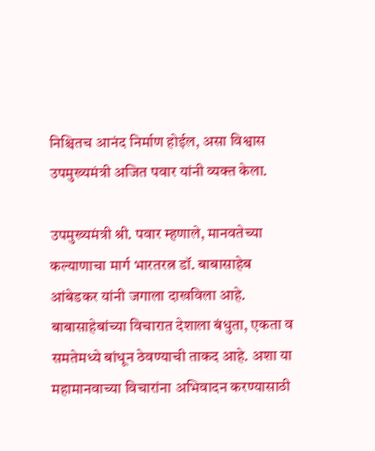निश्चितच आनंद निर्माण होईल, असा विश्वास उपमुख्यमंत्री अजित पवार यांनी व्यक्त केला.

उपमुख्यमंत्री श्री. पवार म्हणाले, मानवतेच्या कल्याणाचा मार्ग भारतरत्न डॉ. बाबासाहेब आंबेडकर यांनी जगाला दाखविला आहे. बाबासाहेबांच्या विचारात देशाला बंधुता, एकता व समतेमध्ये बांधून ठेवण्याची ताकद आहे. अशा या महामानवाच्या विचारांना अभिवादन करण्यासाठी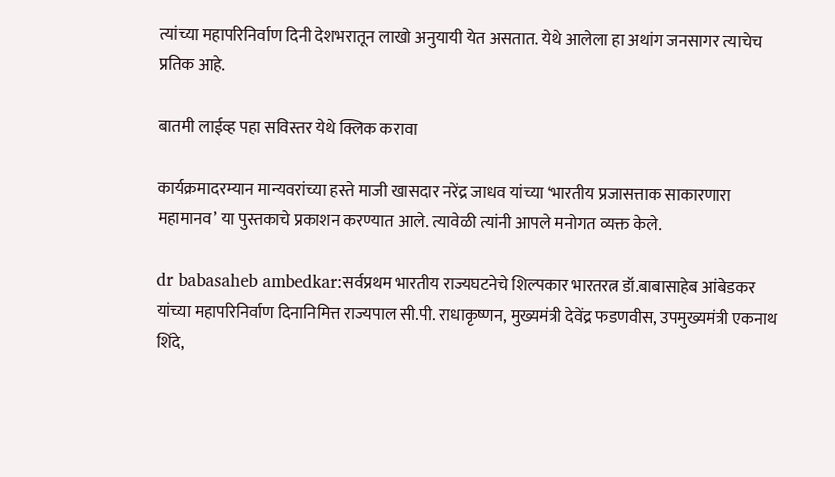त्यांच्या महापरिनिर्वाण दिनी देशभरातून लाखो अनुयायी येत असतात. येथे आलेला हा अथांग जनसागर त्याचेच प्रतिक आहे.

बातमी लाईव्ह पहा सविस्तर येथे क्लिक करावा

कार्यक्रमादरम्यान मान्यवरांच्या हस्ते माजी खासदार नरेंद्र जाधव यांच्या ‘भारतीय प्रजासत्ताक साकारणारा महामानव’ या पुस्तकाचे प्रकाशन करण्यात आले. त्यावेळी त्यांनी आपले मनोगत व्यक्त केले.

dr babasaheb ambedkar:सर्वप्रथम भारतीय राज्यघटनेचे शिल्पकार भारतरत्न डॉ.बाबासाहेब आंबेडकर यांच्या महापरिनिर्वाण दिनानिमित्त राज्यपाल सी.पी. राधाकृष्णन, मुख्यमंत्री देवेंद्र फडणवीस, उपमुख्यमंत्री एकनाथ शिंदे,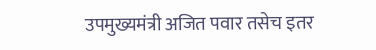उपमुख्यमंत्री अजित पवार तसेच इतर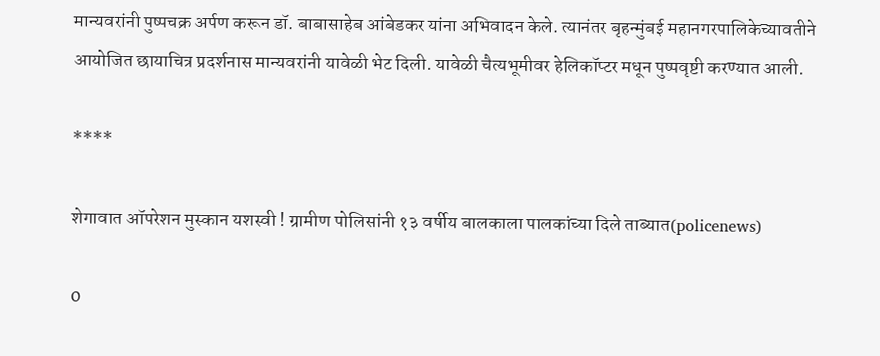मान्यवरांनी पुष्पचक्र अर्पण करून डॉ. बाबासाहेब आंबेडकर यांना अभिवादन केले. त्यानंतर बृहन्मुंबई महानगरपालिकेच्यावतीने आयोजित छायाचित्र प्रदर्शनास मान्यवरांनी यावेळी भेट दिली. यावेळी चैत्यभूमीवर हेलिकॉप्टर मधून पुष्पवृष्टी करण्यात आली.

****

शेगावात ऑपरेशन मुस्कान यशस्वी ! ग्रामीण पोलिसांनी १३ वर्षीय बालकाला पालकांच्या दिले ताब्यात(policenews)

0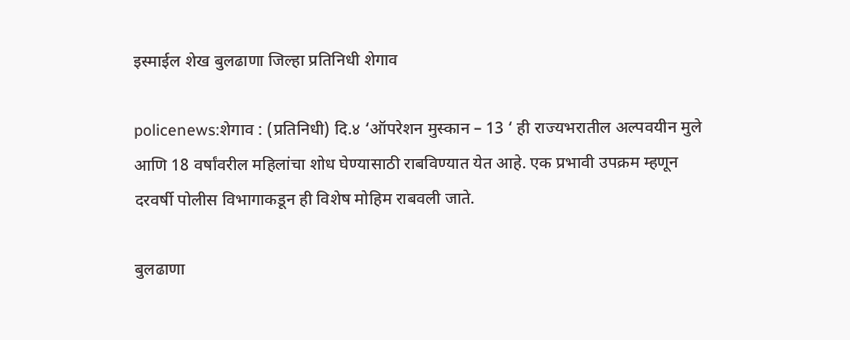इस्माईल शेख बुलढाणा जिल्हा प्रतिनिधी शेगाव

policenews:शेगाव : (प्रतिनिधी) दि.४ ‘ऑपरेशन मुस्कान – 13 ‘ ही राज्यभरातील अल्पवयीन मुले आणि 18 वर्षांवरील महिलांचा शोध घेण्यासाठी राबविण्यात येत आहे. एक प्रभावी उपक्रम म्हणून दरवर्षी पोलीस विभागाकडून ही विशेष मोहिम राबवली जाते.

बुलढाणा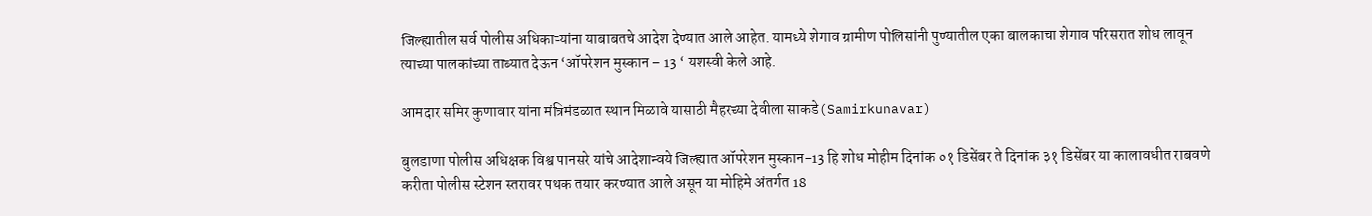जिल्ह्यातील सर्व पोलीस अधिकाऱ्यांना याबाबतचे आदेश देण्यात आले आहेत. यामध्ये शेगाव ग्रामीण पोलिसांनी पुण्यातील एका बालकाचा शेगाव परिसरात शोध लावून त्याच्या पालकांच्या ताब्यात देऊन ‘ऑपरेशन मुस्कान – 13 ‘ यशस्वी केले आहे.

आमदार समिर कुणावार यांना मंत्रिमंडळात स्थान मिळावे यासाठी मैहरच्या देवीला साकडे(Samirkunavar)

बुलडाणा पोलीस अधिक्षक विश्व पानसरे यांचे आदेशान्वये जिल्ह्यात ऑपरेशन मुस्कान-13 हि शोध मोहीम दिनांक ०१ डिसेंबर ते दिनांक ३१ डिसेंबर या कालावधीत राबवणे करीता पोलीस स्टेशन स्तरावर पथक तयार करण्यात आले असून या मोहिमे अंतर्गत 18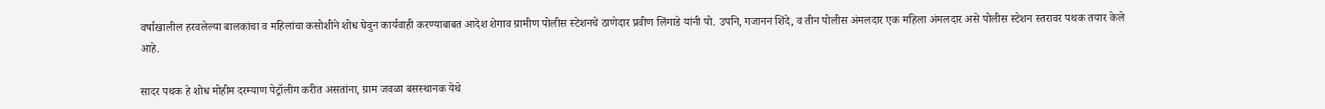वर्षाखालील हरवलेल्या बालकांचा व महिलांचा कसोशीने शोध घेवुन कार्यवाही करण्याबाबत आदेश शेगाव ग्रामीण पोलीस स्टेशनचे ठाणेदार प्रवीण लिंगाडे यांनी पो. उपनि, गजानन शिंदे, व तीन पोलीस अंमलदार एक महिला अंमलदार असे पोलीस स्टेशन स्तरावर पथक तयार केले आहे.

सादर पथक हे शोध मोहीम दरम्याण पेट्रॉलीग करीत असतांना, ग्राम जवळा बसस्थानक येथे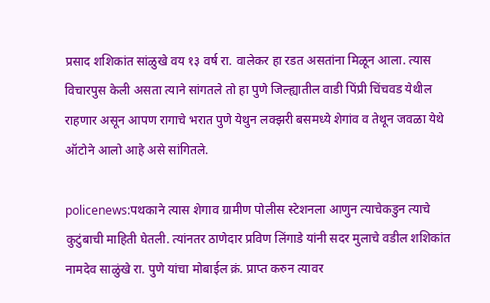प्रसाद शशिकांत सांळुखे वय १३ वर्ष रा. वालेकर हा रडत असतांना मिळून आला. त्यास विचारपुस केली असता त्याने सांगतले तो हा पुणे जिल्ह्यातील वाडी पिंप्री चिंचवड येथील राहणार असून आपण रागाचे भरात पुणे येथुन लक्झरी बसमध्ये शेगांव व तेथून जवळा येथे ऑटोने आलो आहे असे सांगितले.

policenews:पथकाने त्यास शेगाव ग्रामीण पोलीस स्टेशनला आणुन त्याचेकडुन त्याचे कुटुंबाची माहिती घेतली. त्यांनतर ठाणेदार प्रविण लिंगाडे यांनी सदर मुलाचे वडील शशिकांत नामदेव साळुंखे रा. पुणे यांचा मोबाईल क्रं. प्राप्त करुन त्यावर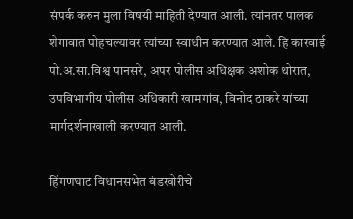संपर्क करुन मुला विषयी माहिती देण्यात आली. त्यांनतर पालक शेगावात पोहचल्यावर त्यांच्या स्वाधीन करण्यात आले. हि कारवाई पो.अ.सा.विश्व पानसरे, अपर पोलीस अधिक्षक अशोक थोरात, उपविभागीय पोलीस अधिकारी खामगांव, विनोद ठाकरे यांच्या मार्गदर्शनाखाली करण्यात आली.

हिंगणघाट विधानसभेत बंडखोरीचे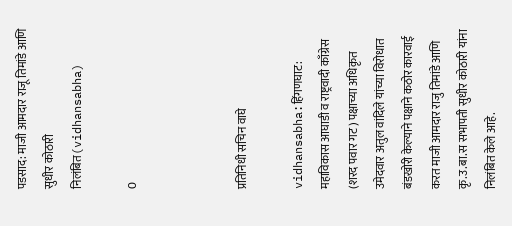पडसाद: माजी आमदार राजू तिमांडे आणि सुधीर कोठारी निलंबित(vidhansabha)

0



प्रतिनिधी सचिन वाघे

vidhansabha:हिंगणघाट: महाविकास आघाडी व राष्ट्रवादी काँग्रेस (शरद पवार गट) पक्षाच्या अधिकृत उमेदवार अतुल वांदिले यांच्या विरोधात बंडखोरी केल्याने पक्षाने कठोर कारवाई करत माजी आमदार राजु तिमांडे आणि कृ.उ.बा.स सभापती सुधीर कोठारी यांना निलंबित केले आहे.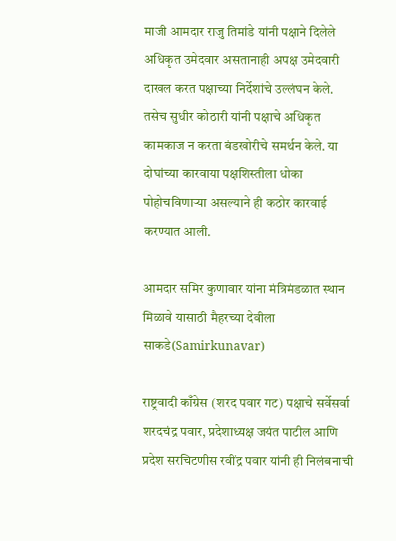माजी आमदार राजु तिमांडे यांनी पक्षाने दिलेले अधिकृत उमेदवार असतानाही अपक्ष उमेदवारी दाखल करत पक्षाच्या निर्देशांचे उल्लंघन केले. तसेच सुधीर कोठारी यांनी पक्षाचे अधिकृत कामकाज न करता बंडखोरीचे समर्थन केले. या दोघांच्या कारवाया पक्षशिस्तीला धोका पोहोचविणाऱ्या असल्याने ही कठोर कारवाई करण्यात आली.

आमदार समिर कुणावार यांना मंत्रिमंडळात स्थान मिळावे यासाठी मैहरच्या देवीला साकडे(Samirkunavar)

राष्ट्रवादी काँग्रेस (शरद पवार गट) पक्षाचे सर्वेसर्वा शरदचंद्र पवार, प्रदेशाध्यक्ष जयंत पाटील आणि प्रदेश सरचिटणीस रवींद्र पवार यांनी ही निलंबनाची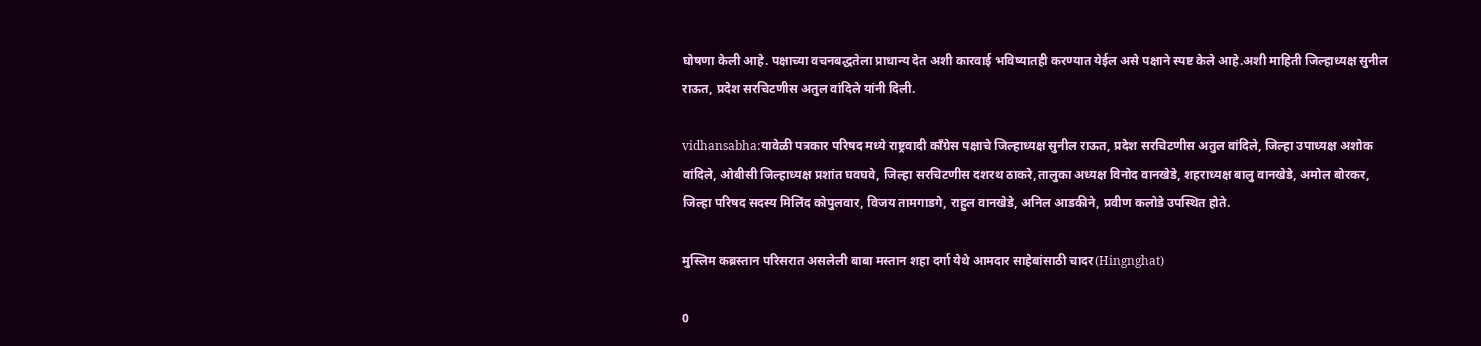घोषणा केली आहे. पक्षाच्या वचनबद्धतेला प्राधान्य देत अशी कारवाई भविष्यातही करण्यात येईल असे पक्षाने स्पष्ट केले आहे.अशी माहिती जिल्हाध्यक्ष सुनील राऊत, प्रदेश सरचिटणीस अतुल वांदिले यांनी दिली.

vidhansabha:यावेळी पत्रकार परिषद मध्ये राष्ट्रवादी काँग्रेस पक्षाचे जिल्हाध्यक्ष सुनील राऊत, प्रदेश सरचिटणीस अतुल वांदिले, जिल्हा उपाध्यक्ष अशोक वांदिले, ओबीसी जिल्हाध्यक्ष प्रशांत घवघवे, जिल्हा सरचिटणीस दशरथ ठाकरे,तालुका अध्यक्ष विनोद वानखेडे, शहराध्यक्ष बालु वानखेडे, अमोल बोरकर, जिल्हा परिषद सदस्य मिलिंद कोपुलवार, विजय तामगाडगे, राहुल वानखेडे, अनिल आडकीने, प्रवीण कलोडे उपस्थित होते.

मुस्लिम कब्रस्तान परिसरात असलेली बाबा मस्तान शहा दर्गा येथे आमदार साहेबांसाठी चादर(Hingnghat)

0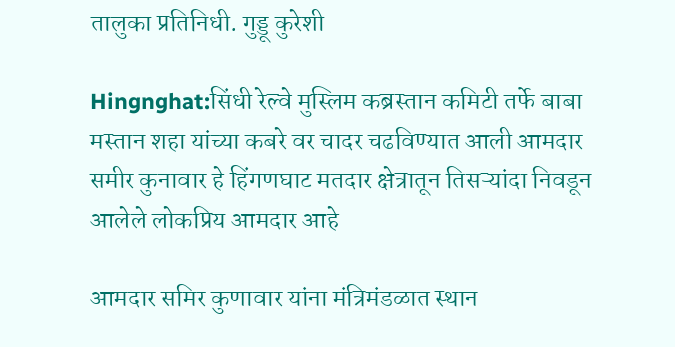तालुका प्रतिनिधी. गुड्डू कुरेशी

Hingnghat:सिंधी रेल्वे मुस्लिम कब्रस्तान कमिटी तर्फे बाबा मस्तान शहा यांच्या कबरे वर चादर चढविण्यात आली आमदार समीर कुनावार हे हिंगणघाट मतदार क्षेत्रातून तिसऱ्यांदा निवडून आलेले लोकप्रिय आमदार आहे

आमदार समिर कुणावार यांना मंत्रिमंडळात स्थान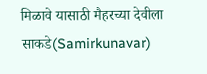मिळावे यासाठी मैहरच्या देवीला साकडे(Samirkunavar)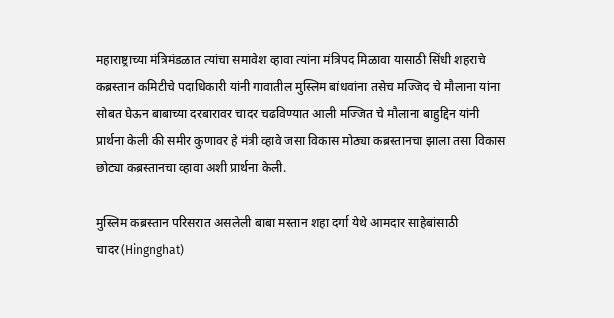महाराष्ट्राच्या मंत्रिमंडळात त्यांचा समावेश व्हावा त्यांना मंत्रिपद मिळावा यासाठी सिंधी शहराचे कब्रस्तान कमिटीचे पदाधिकारी यांनी गावातील मुस्लिम बांधवांना तसेच मज्जिद चे मौलाना यांना सोबत घेऊन बाबाच्या दरबारावर चादर चढविण्यात आली मज्जित चे मौलाना बाहुद्दिन यांनी प्रार्थना केली की समीर कुणावर हे मंत्री व्हावे जसा विकास मोठ्या कब्रस्तानचा झाला तसा विकास छोट्या कब्रस्तानचा व्हावा अशी प्रार्थना केली.

मुस्लिम कब्रस्तान परिसरात असलेली बाबा मस्तान शहा दर्गा येथे आमदार साहेबांसाठी चादर(Hingnghat)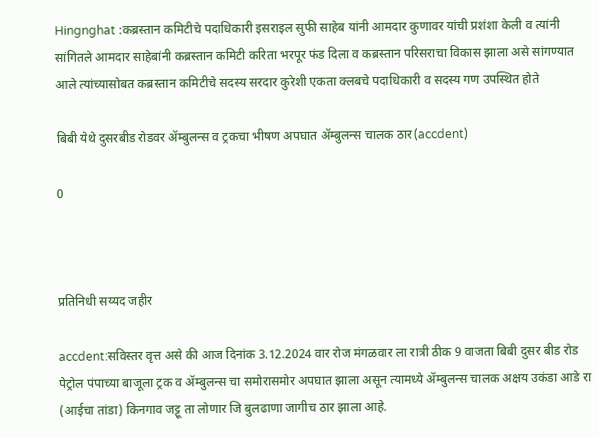Hingnghat :कब्रस्तान कमिटीचे पदाधिकारी इसराइल सुफी साहेब यांनी आमदार कुणावर यांची प्रशंशा केली व त्यांनी सांगितले आमदार साहेबांनी कब्रस्तान कमिटी करिता भरपूर फंड दिला व कब्रस्तान परिसराचा विकास झाला असे सांगण्यात आले त्यांच्यासोबत कब्रस्तान कमिटीचे सदस्य सरदार कुरेशी एकता क्लबचे पदाधिकारी व सदस्य गण उपस्थित होते

बिबी येथे दुसरबीड रोडवर ॲम्बुलन्स व ट्रकचा भीषण अपघात ॲम्बुलन्स चालक ठार(accdent)

0



प्रतिनिधी सय्यद जहीर

accdent:सविस्तर वृत्त असे की आज दिनांक 3.12.2024 वार रोज मंगळवार ला रात्री ठीक 9 वाजता बिबी दुसर बीड रोड पेट्रोल पंपाच्या बाजूला ट्रक व ॲम्बुलन्स चा समोरासमोर अपघात झाला असून त्यामध्ये ॲम्बुलन्स चालक अक्षय उकंडा आडे रा (आईचा तांडा) किनगाव जट्टू ता लोणार जि बुलढाणा जागीच ठार झाला आहे.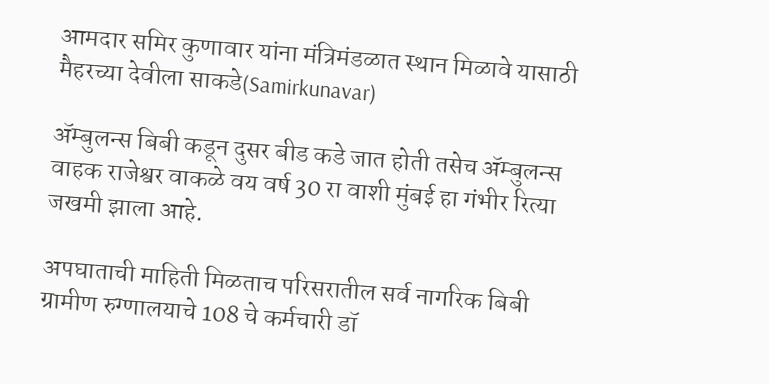आमदार समिर कुणावार यांना मंत्रिमंडळात स्थान मिळावे यासाठी मैहरच्या देवीला साकडे(Samirkunavar)

ॲम्बुलन्स बिबी कडून दुसर बीड कडे जात होती तसेच ॲम्बुलन्स वाहक राजेश्वर वाकळे वय वर्ष 30 रा वाशी मुंबई हा गंभीर रित्या जखमी झाला आहे.

अपघाताची माहिती मिळताच परिसरातील सर्व नागरिक बिबी ग्रामीण रुग्णालयाचे 108 चे कर्मचारी डॉ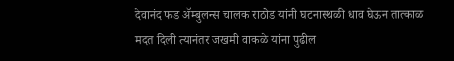देवानंद फड ॲम्बुलन्स चालक राठोड यांनी घटनास्थळी धाव घेऊन तात्काळ मदत दिली त्यानंतर जखमी वाकळे यांना पुढील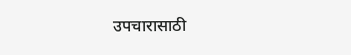उपचारासाठी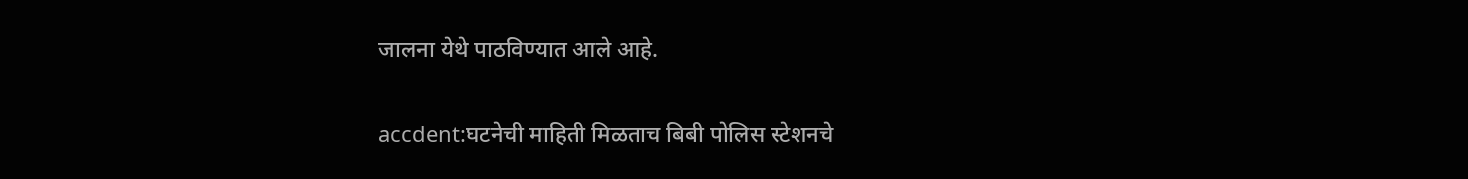जालना येथे पाठविण्यात आले आहे.

accdent:घटनेची माहिती मिळताच बिबी पोलिस स्टेशनचे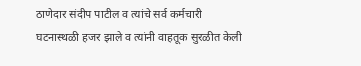ठाणेदार संदीप पाटील व त्यांचे सर्व कर्मचारी घटनास्थळी हजर झाले व त्यांनी वाहतूक सुरळीत केली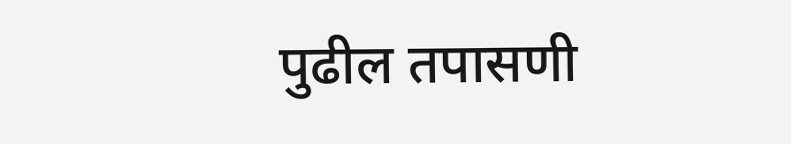पुढील तपासणी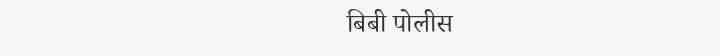बिबी पोलीस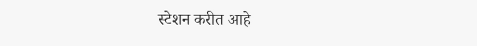स्टेशन करीत आहे